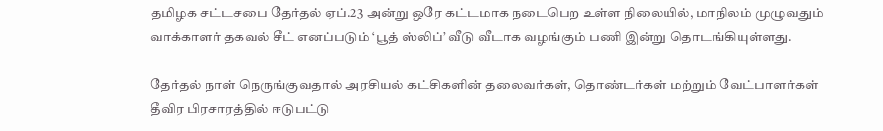தமிழக சட்டசபை தேர்தல் ஏப்.23 அன்று ஒரே கட்டமாக நடைபெற உள்ள நிலையில், மாநிலம் முழுவதும் வாக்காளர் தகவல் சீட் எனப்படும் ‘பூத் ஸ்லிப்’ வீடு வீடாக வழங்கும் பணி இன்று தொடங்கியுள்ளது.

தேர்தல் நாள் நெருங்குவதால் அரசியல் கட்சிகளின் தலைவர்கள், தொண்டர்கள் மற்றும் வேட்பாளர்கள் தீவிர பிரசாரத்தில் ஈடுபட்டு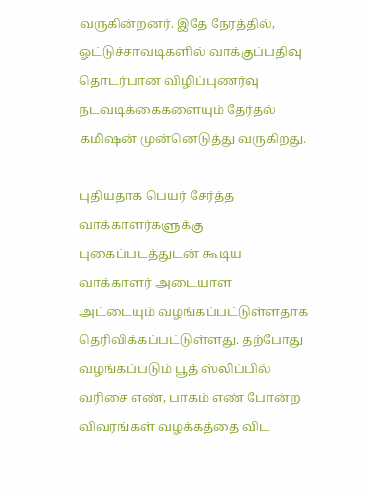வருகின்றனர். இதே நேரத்தில், ஓட்டுச்சாவடிகளில் வாக்குப்பதிவு தொடர்பான விழிப்புணர்வு நடவடிக்கைகளையும் தேர்தல் கமிஷன் முன்னெடுத்து வருகிறது.

புதியதாக பெயர் சேர்த்த வாக்காளர்களுக்கு புகைப்படத்துடன் கூடிய வாக்காளர் அடையாள அட்டையும் வழங்கப்பட்டுள்ளதாக தெரிவிக்கப்பட்டுள்ளது. தற்போது வழங்கப்படும் பூத் ஸ்லிப்பில் வரிசை எண், பாகம் எண் போன்ற விவரங்கள் வழக்கத்தை விட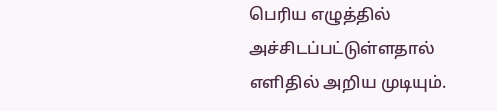பெரிய எழுத்தில் அச்சிடப்பட்டுள்ளதால் எளிதில் அறிய முடியும்.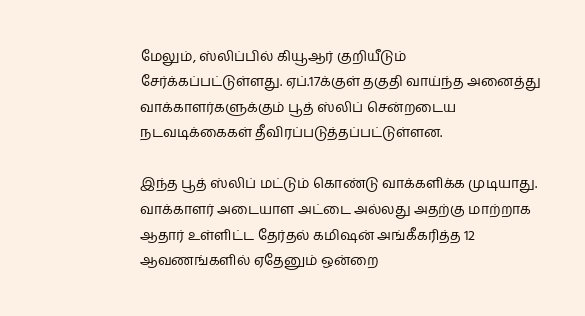மேலும், ஸ்லிப்பில் கியூஆர் குறியீடும் சேர்க்கப்பட்டுள்ளது. ஏப்.17க்குள் தகுதி வாய்ந்த அனைத்து வாக்காளர்களுக்கும் பூத் ஸ்லிப் சென்றடைய நடவடிக்கைகள் தீவிரப்படுத்தப்பட்டுள்ளன.

இந்த பூத் ஸ்லிப் மட்டும் கொண்டு வாக்களிக்க முடியாது. வாக்காளர் அடையாள அட்டை அல்லது அதற்கு மாற்றாக ஆதார் உள்ளிட்ட தேர்தல் கமிஷன் அங்கீகரித்த 12 ஆவணங்களில் ஏதேனும் ஒன்றை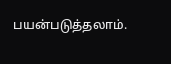பயன்படுத்தலாம்.